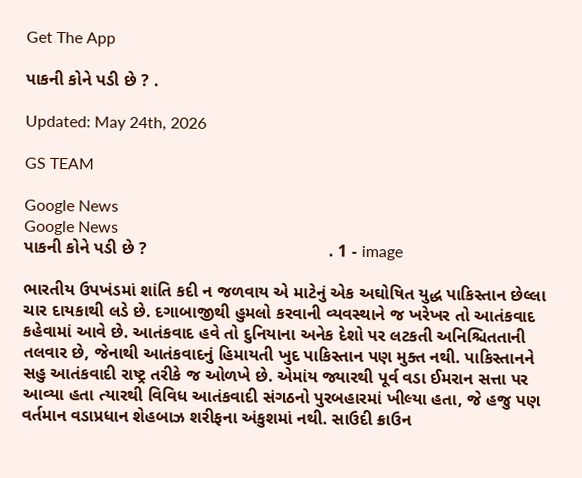Get The App

પાકની કોને પડી છે ? .

Updated: May 24th, 2026

GS TEAM

Google News
Google News
પાકની કોને પડી છે ?                                      . 1 - image

ભારતીય ઉપખંડમાં શાંતિ કદી ન જળવાય એ માટેનું એક અઘોષિત યુદ્ધ પાકિસ્તાન છેલ્લા ચાર દાયકાથી લડે છે. દગાબાજીથી હુમલો કરવાની વ્યવસ્થાને જ ખરેખર તો આતંકવાદ કહેવામાં આવે છે. આતંકવાદ હવે તો દુનિયાના અનેક દેશો પર લટકતી અનિશ્ચિતતાની તલવાર છે, જેનાથી આતંકવાદનું હિમાયતી ખુદ પાકિસ્તાન પણ મુક્ત નથી. પાકિસ્તાનને સહુ આતંકવાદી રાષ્ટ્ર તરીકે જ ઓળખે છે. એમાંય જ્યારથી પૂર્વ વડા ઈમરાન સત્તા પર આવ્યા હતા ત્યારથી વિવિધ આતંકવાદી સંગઠનો પુરબહારમાં ખીલ્યા હતા, જે હજુ પણ વર્તમાન વડાપ્રધાન શેહબાઝ શરીફના અંકુશમાં નથી. સાઉદી ક્રાઉન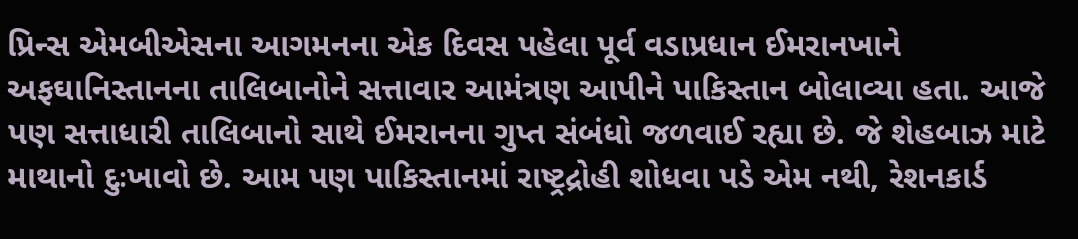પ્રિન્સ એમબીએસના આગમનના એક દિવસ પહેલા પૂર્વ વડાપ્રધાન ઈમરાનખાને અફઘાનિસ્તાનના તાલિબાનોને સત્તાવાર આમંત્રણ આપીને પાકિસ્તાન બોલાવ્યા હતા. આજે પણ સત્તાધારી તાલિબાનો સાથે ઈમરાનના ગુપ્ત સંબંધો જળવાઈ રહ્યા છે. જે શેહબાઝ માટે માથાનો દુઃખાવો છે. આમ પણ પાકિસ્તાનમાં રાષ્ટ્રદ્રોહી શોધવા પડે એમ નથી, રેશનકાર્ડ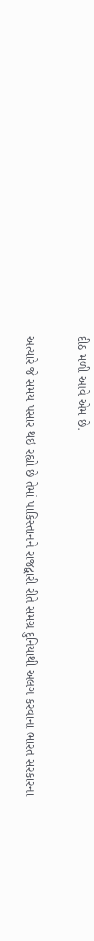દીઠ મળી આવે એમ છે.

અત્યારે જે સમય પસાર થઇ રહ્યો છે તેમાં પાકિસ્તાનને રાજદ્વારી રીતે સમગ્ર દુનિયાથી અલગ કરવાના ભારત સરકારના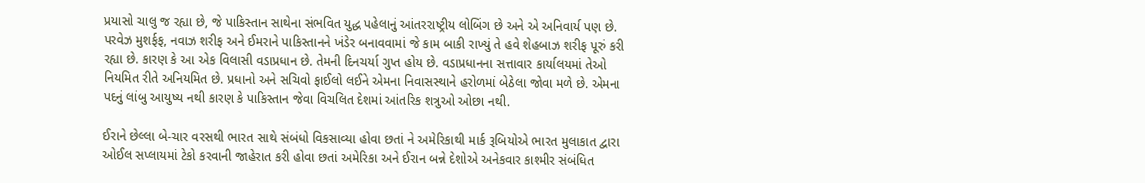પ્રયાસો ચાલુ જ રહ્યા છે, જે પાકિસ્તાન સાથેના સંભવિત યુદ્ધ પહેલાનું આંતરરાષ્ટ્રીય લોબિંગ છે અને એ અનિવાર્ય પણ છે. પરવેઝ મુશર્ફફ, નવાઝ શરીફ અને ઈમરાને પાકિસ્તાનને ખંડેર બનાવવામાં જે કામ બાકી રાખ્યું તે હવે શેહબાઝ શરીફ પૂરું કરી રહ્યા છે. કારણ કે આ એક વિલાસી વડાપ્રધાન છે. તેમની દિનચર્યા ગુપ્ત હોય છે. વડાપ્રધાનના સત્તાવાર કાર્યાલયમાં તેઓ નિયમિત રીતે અનિયમિત છે. પ્રધાનો અને સચિવો ફાઈલો લઈને એમના નિવાસસ્થાને હરોળમાં બેઠેલા જોવા મળે છે. એમના પદનું લાંબુ આયુષ્ય નથી કારણ કે પાકિસ્તાન જેવા વિચલિત દેશમાં આંતરિક શત્રુઓ ઓછા નથી.

ઈરાને છેલ્લા બે-ચાર વરસથી ભારત સાથે સંબંધો વિકસાવ્યા હોવા છતાં ને અમેરિકાથી માર્ક રૂબિયોએ ભારત મુલાકાત દ્વારા ઓઈલ સપ્લાયમાં ટેકો કરવાની જાહેરાત કરી હોવા છતાં અમેરિકા અને ઈરાન બન્ને દેશોએ અનેકવાર કાશ્મીર સંબંધિત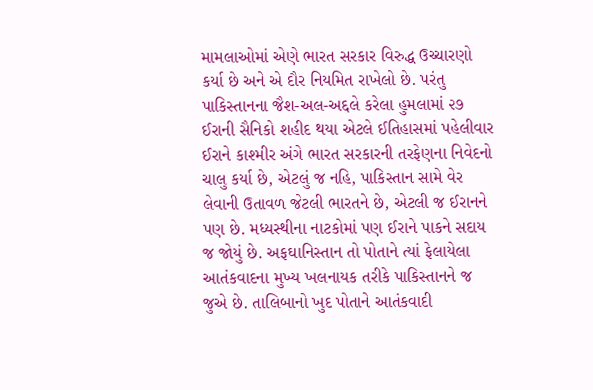મામલાઓમાં એણે ભારત સરકાર વિરુદ્ધ ઉચ્ચારણો કર્યા છે અને એ દૌર નિયમિત રાખેલો છે. પરંતુ પાકિસ્તાનના જૈશ-અલ-અદ્દલે કરેલા હુમલામાં ૨૭ ઈરાની સૈનિકો શહીદ થયા એટલે ઈતિહાસમાં પહેલીવાર ઈરાને કાશ્મીર અંગે ભારત સરકારની તરફેણના નિવેદનો ચાલુ કર્યા છે, એટલું જ નહિ, પાકિસ્તાન સામે વેર લેવાની ઉતાવળ જેટલી ભારતને છે, એટલી જ ઈરાનને પણ છે. મધ્યસ્થીના નાટકોમાં પણ ઈરાને પાકને સદાય જ જોયું છે. અફઘાનિસ્તાન તો પોતાને ત્યાં ફેલાયેલા આતંકવાદના મુખ્ય ખલનાયક તરીકે પાકિસ્તાનને જ જુએ છે. તાલિબાનો ખુદ પોતાને આતંકવાદી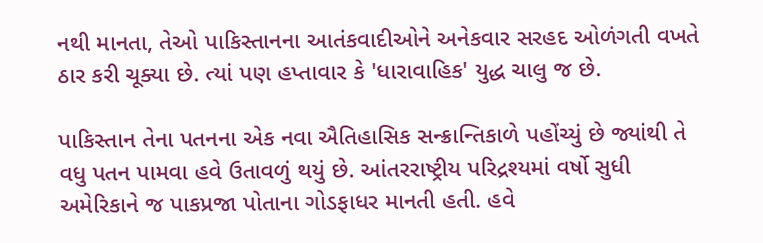નથી માનતા, તેઓ પાકિસ્તાનના આતંકવાદીઓને અનેકવાર સરહદ ઓળંગતી વખતે ઠાર કરી ચૂક્યા છે. ત્યાં પણ હપ્તાવાર કે 'ધારાવાહિક' યુદ્ધ ચાલુ જ છે.

પાકિસ્તાન તેના પતનના એક નવા ઐતિહાસિક સન્ક્રાન્તિકાળે પહોંચ્યું છે જ્યાંથી તે વધુ પતન પામવા હવે ઉતાવળું થયું છે. આંતરરાષ્ટ્રીય પરિદ્રશ્યમાં વર્ષો સુધી અમેરિકાને જ પાકપ્રજા પોતાના ગોડફાધર માનતી હતી. હવે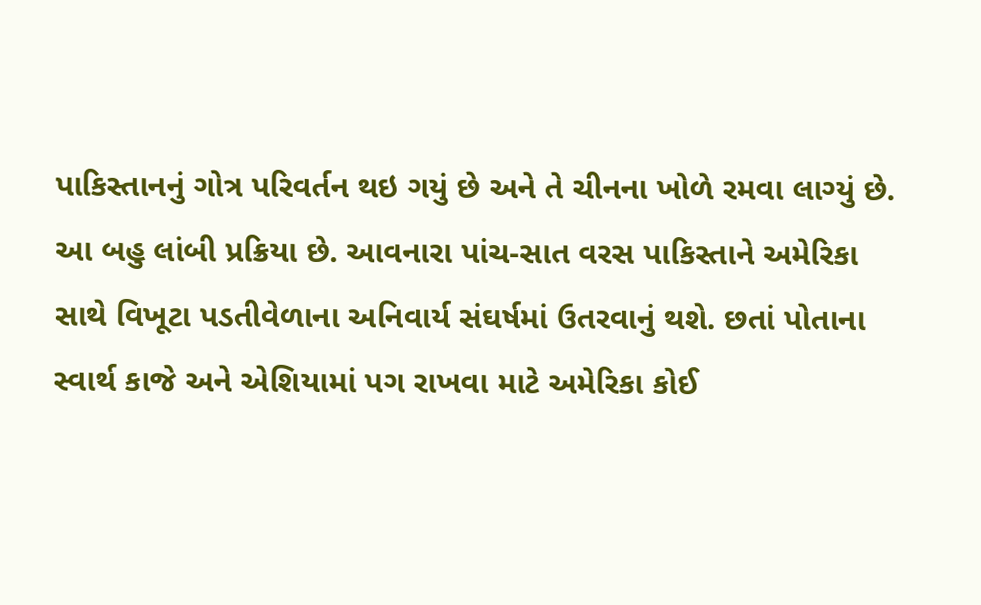પાકિસ્તાનનું ગોત્ર પરિવર્તન થઇ ગયું છે અને તે ચીનના ખોળે રમવા લાગ્યું છે. આ બહુ લાંબી પ્રક્રિયા છે. આવનારા પાંચ-સાત વરસ પાકિસ્તાને અમેરિકા સાથે વિખૂટા પડતીવેળાના અનિવાર્ય સંઘર્ષમાં ઉતરવાનું થશે. છતાં પોતાના સ્વાર્થ કાજે અને એશિયામાં પગ રાખવા માટે અમેરિકા કોઈ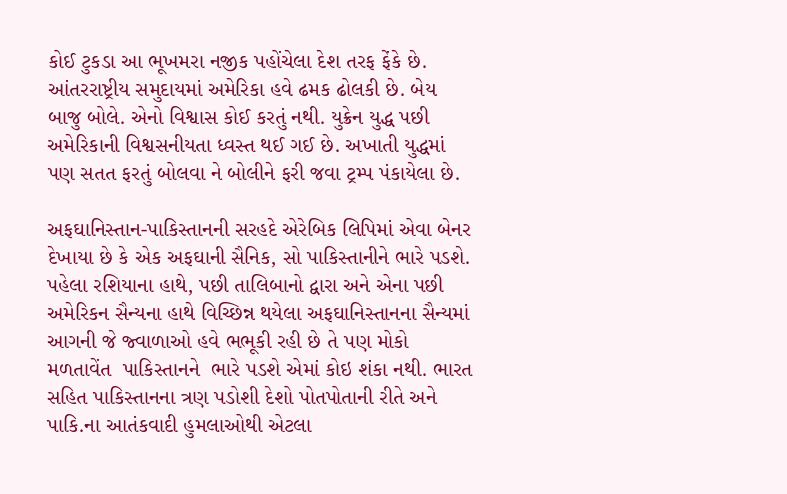કોઈ ટુકડા આ ભૂખમરા નજીક પહોંચેલા દેશ તરફ ફેંકે છે. આંતરરાષ્ટ્રીય સમુદાયમાં અમેરિકા હવે ઢમક ઢોલકી છે. બેય બાજુ બોલે. એનો વિશ્વાસ કોઈ કરતું નથી. યુક્રેન યુદ્ધ પછી અમેરિકાની વિશ્વસનીયતા ધ્વસ્ત થઈ ગઈ છે. અખાતી યુદ્ધમાં પણ સતત ફરતું બોલવા ને બોલીને ફરી જવા ટ્રમ્પ પંકાયેલા છે.

અફઘાનિસ્તાન-પાકિસ્તાનની સરહદે એરેબિક લિપિમાં એવા બેનર દેખાયા છે કે એક અફઘાની સૈનિક, સો પાકિસ્તાનીને ભારે પડશે. પહેલા રશિયાના હાથે, પછી તાલિબાનો દ્વારા અને એના પછી અમેરિકન સૈન્યના હાથે વિચ્છિન્ન થયેલા અફઘાનિસ્તાનના સૈન્યમાં આગની જે જ્વાળાઓ હવે ભભૂકી રહી છે તે પણ મોકો મળતાવેંત  પાકિસ્તાનને  ભારે પડશે એમાં કોઇ શંકા નથી. ભારત સહિત પાકિસ્તાનના ત્રણ પડોશી દેશો પોતપોતાની રીતે અને પાકિ.ના આતંકવાદી હુમલાઓથી એટલા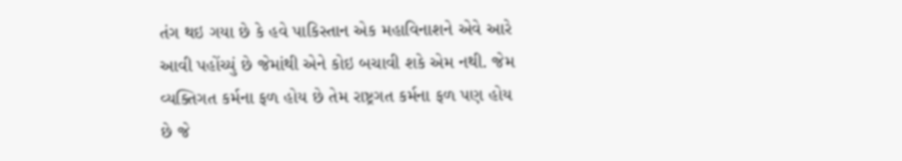તંગ થઇ ગયા છે કે હવે પાકિસ્તાન એક મહાવિનાશને એવે આરે આવી પહોંચ્યું છે જેમાંથી એને કોઇ બચાવી શકે એમ નથી. જેમ વ્યક્તિગત કર્મના ફળ હોય છે તેમ રાષ્ટ્રગત કર્મના ફળ પણ હોય છે જે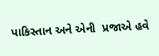પાકિસ્તાન અને એની  પ્રજાએ હવે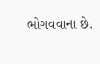ભોગવવાના છે.